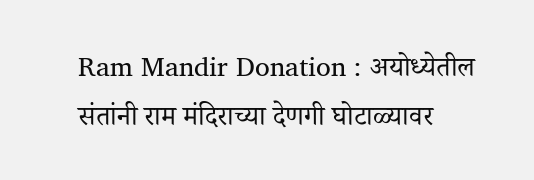Ram Mandir Donation : अयोध्येतील संतांनी राम मंदिराच्या देणगी घोटाळ्यावर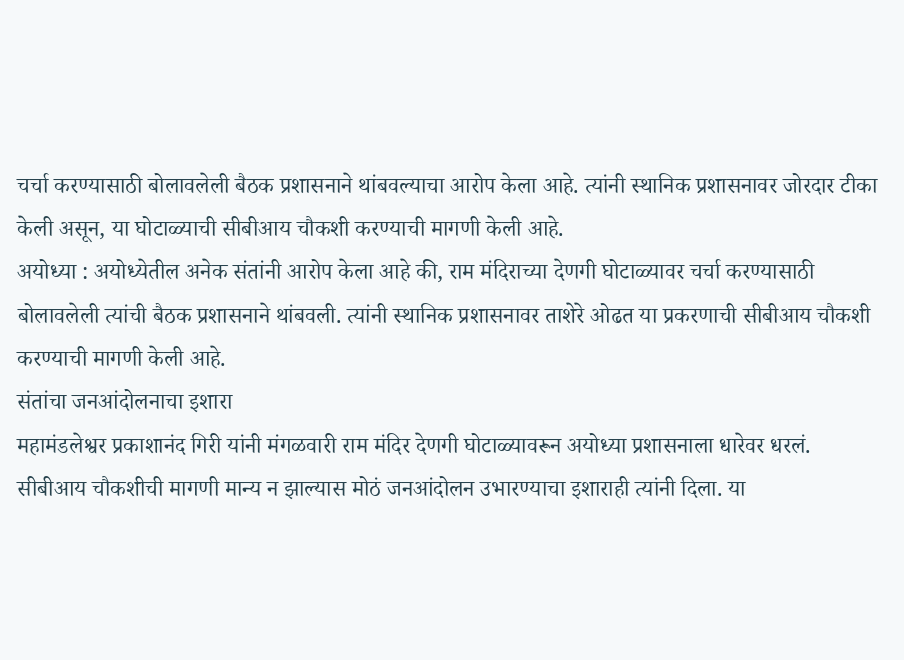चर्चा करण्यासाठी बोलावलेली बैठक प्रशासनाने थांबवल्याचा आरोप केला आहे. त्यांनी स्थानिक प्रशासनावर जोरदार टीका केली असून, या घोटाळ्याची सीबीआय चौकशी करण्याची मागणी केली आहे.
अयोध्या : अयोध्येतील अनेक संतांनी आरोप केला आहे की, राम मंदिराच्या देणगी घोटाळ्यावर चर्चा करण्यासाठी बोलावलेली त्यांची बैठक प्रशासनाने थांबवली. त्यांनी स्थानिक प्रशासनावर ताशेरे ओढत या प्रकरणाची सीबीआय चौकशी करण्याची मागणी केली आहे.
संतांचा जनआंदोलनाचा इशारा
महामंडलेश्वर प्रकाशानंद गिरी यांनी मंगळवारी राम मंदिर देणगी घोटाळ्यावरून अयोध्या प्रशासनाला धारेवर धरलं. सीबीआय चौकशीची मागणी मान्य न झाल्यास मोठं जनआंदोलन उभारण्याचा इशाराही त्यांनी दिला. या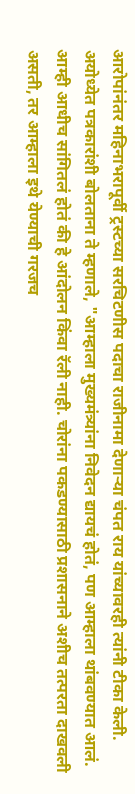आरोपांनंतर महिनाभरापूर्वी ट्रस्टच्या सरचिटणीस पदाचा राजीनामा देणाऱ्या चंपत राय यांच्यावरही त्यांनी टीका केली.
अयोध्येत पत्रकारांशी बोलताना ते म्हणाले, "आम्हाला मुख्यमंत्र्यांना निवेदन द्यायचं होतं, पण आम्हाला थांबवण्यात आलं. आम्ही आधीच सांगितलं होतं की हे आंदोलन किंवा रॅली नाही. चोरांना पकडण्यासाठी प्रशासनाने अशीच तत्परता दाखवली असती, तर आम्हाला इथे येण्याची गरजच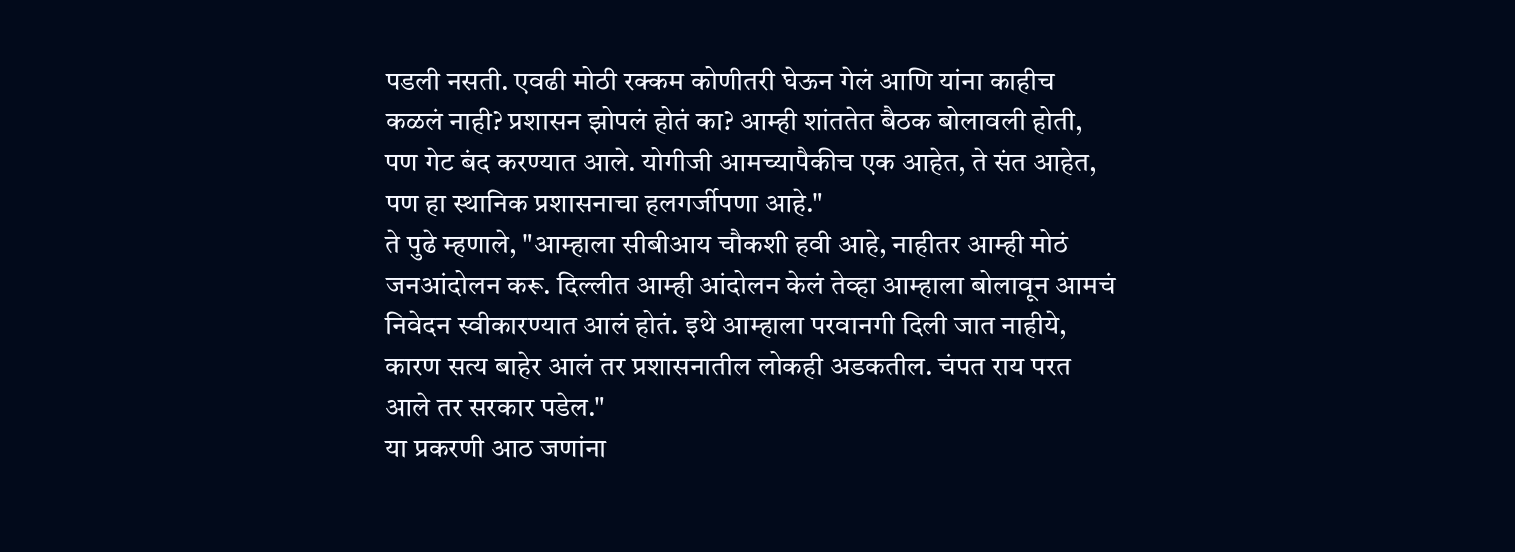पडली नसती. एवढी मोठी रक्कम कोणीतरी घेऊन गेलं आणि यांना काहीच कळलं नाही? प्रशासन झोपलं होतं का? आम्ही शांततेत बैठक बोलावली होती, पण गेट बंद करण्यात आले. योगीजी आमच्यापैकीच एक आहेत, ते संत आहेत, पण हा स्थानिक प्रशासनाचा हलगर्जीपणा आहे."
ते पुढे म्हणाले, "आम्हाला सीबीआय चौकशी हवी आहे, नाहीतर आम्ही मोठं जनआंदोलन करू. दिल्लीत आम्ही आंदोलन केलं तेव्हा आम्हाला बोलावून आमचं निवेदन स्वीकारण्यात आलं होतं. इथे आम्हाला परवानगी दिली जात नाहीये, कारण सत्य बाहेर आलं तर प्रशासनातील लोकही अडकतील. चंपत राय परत आले तर सरकार पडेल."
या प्रकरणी आठ जणांना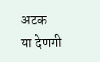अटक
या देणगी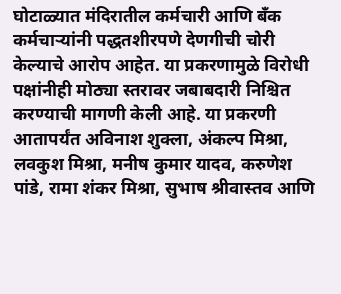घोटाळ्यात मंदिरातील कर्मचारी आणि बँक कर्मचाऱ्यांनी पद्धतशीरपणे देणगीची चोरी केल्याचे आरोप आहेत. या प्रकरणामुळे विरोधी पक्षांनीही मोठ्या स्तरावर जबाबदारी निश्चित करण्याची मागणी केली आहे. या प्रकरणी आतापर्यंत अविनाश शुक्ला, अंकल्प मिश्रा, लवकुश मिश्रा, मनीष कुमार यादव, करुणेश पांडे, रामा शंकर मिश्रा, सुभाष श्रीवास्तव आणि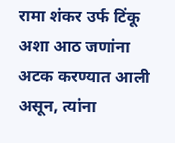रामा शंकर उर्फ टिंकू अशा आठ जणांना अटक करण्यात आली असून, त्यांना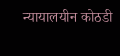न्यायालयीन कोठडी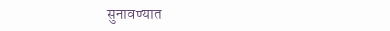सुनावण्यात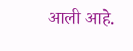आली आहे.